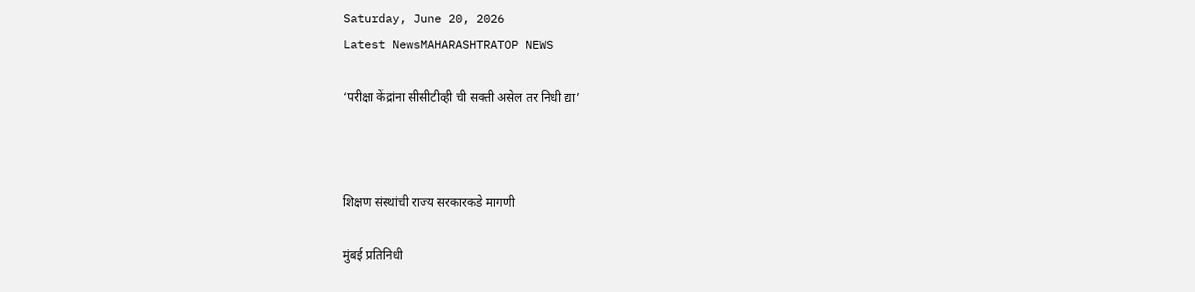Saturday, June 20, 2026
Latest NewsMAHARASHTRATOP NEWS

‘परीक्षा केंद्रांना सीसीटीव्ही ची सक्ती असेल तर निधी द्या’



शिक्षण संस्थांची राज्य सरकारकडे मागणी

मुंबई प्रतिनिधी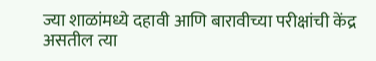ज्या शाळांमध्ये दहावी आणि बारावीच्या परीक्षांची केंद्र असतील त्या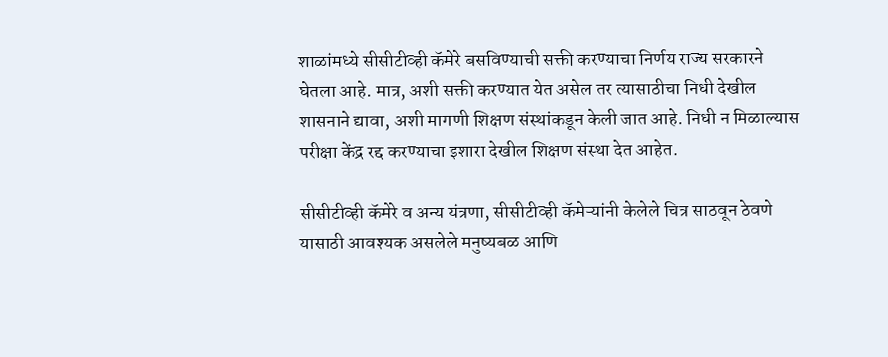शाळांमध्ये सीसीटीव्ही कॅमेरे बसविण्याची सक्ती करण्याचा निर्णय राज्य सरकारने घेतला आहे. मात्र, अशी सक्ती करण्यात येत असेल तर त्यासाठीचा निधी देखील शासनाने द्यावा, अशी मागणी शिक्षण संस्थांकडून केली जात आहे. निधी न मिळाल्यास परीक्षा केंद्र रद्द करण्याचा इशारा देखील शिक्षण संस्था देत आहेत.

सीसीटीव्ही कॅमेरे व अन्य यंत्रणा, सीसीटीव्ही कॅमेऱ्यांनी केलेले चित्र साठवून ठेवणे यासाठी आवश्यक असलेले मनुष्यबळ आणि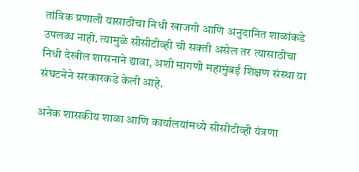तांत्रिक प्रणाली यासाठीचा निधी खाजगी आणि अनुदानित शाळांकडे उपलब्ध नाही. त्यामुळे सीसीटीव्ही ची सक्ती असेल तर त्यासाठीचा निधी देखील शासनाने द्यावा, अशी मागणी महामुंबई शिक्षण संस्था या संघटनेने सरकारकडे केली आहे.

अनेक शासकीय शाळा आणि कार्यालयांमध्ये सीसीटीव्ही यंत्रणा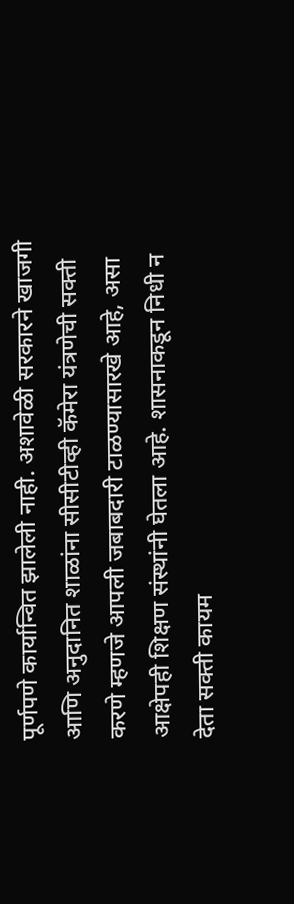पूर्णपणे कार्यान्वित झालेली नाही. अशावेळी सरकारने खाजगी आणि अनुदानित शाळांना सीसीटीव्ही कॅमेरा यंत्रणेची सक्ती करणे म्हणजे आपली जबाबदारी टाळण्यासारखे आहे, असा आक्षेपही शिक्षण संस्थांनी घेतला आहे. शासनाकडून निधी न देता सक्ती कायम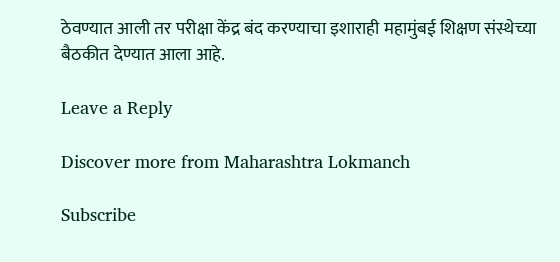ठेवण्यात आली तर परीक्षा केंद्र बंद करण्याचा इशाराही महामुंबई शिक्षण संस्थेच्या बैठकीत देण्यात आला आहे.

Leave a Reply

Discover more from Maharashtra Lokmanch

Subscribe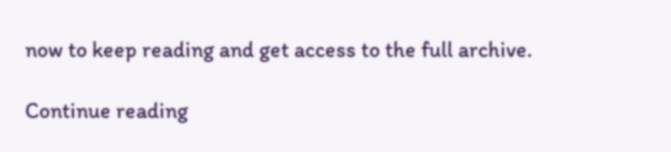now to keep reading and get access to the full archive.

Continue reading